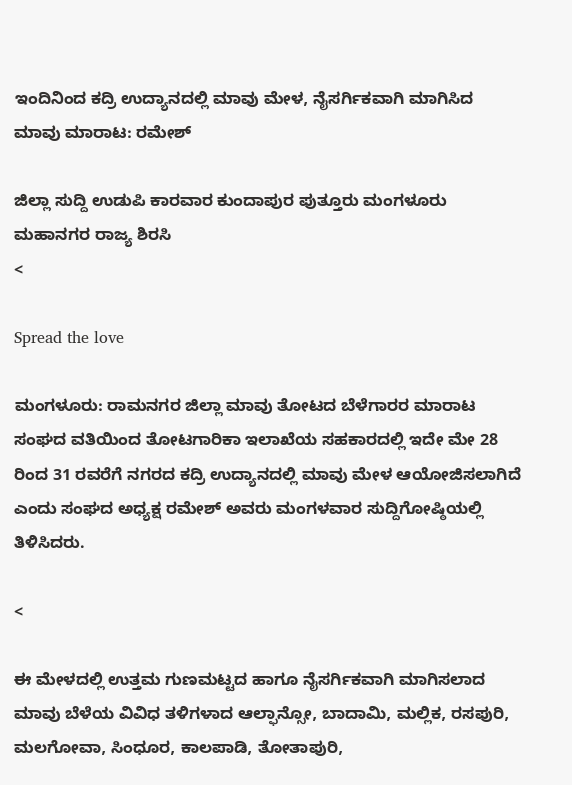ಇಂದಿನಿಂದ ಕದ್ರಿ ಉದ್ಯಾನದಲ್ಲಿ ಮಾವು ಮೇಳ, ನೈಸರ್ಗಿಕವಾಗಿ ಮಾಗಿಸಿದ ಮಾವು ಮಾರಾಟ: ರಮೇಶ್

ಜಿಲ್ಲಾ ಸುದ್ದಿ ಉಡುಪಿ ಕಾರವಾರ ಕುಂದಾಪುರ ಪುತ್ತೂರು ಮಂಗಳೂರು ಮಹಾನಗರ ರಾಜ್ಯ ಶಿರಸಿ
<

Spread the love

ಮಂಗಳೂರು: ರಾಮನಗರ ಜಿಲ್ಲಾ ಮಾವು ತೋಟದ ಬೆಳೆಗಾರರ ಮಾರಾಟ ಸಂಘದ ವತಿಯಿಂದ ತೋಟಗಾರಿಕಾ ಇಲಾಖೆಯ ಸಹಕಾರದಲ್ಲಿ ಇದೇ ಮೇ 28 ರಿಂದ 31 ರವರೆಗೆ ನಗರದ ಕದ್ರಿ ಉದ್ಯಾನದಲ್ಲಿ ಮಾವು ಮೇಳ ಆಯೋಜಿಸಲಾಗಿದೆ ಎಂದು ಸಂಘದ ಅಧ್ಯಕ್ಷ ರಮೇಶ್ ಅವರು ಮಂಗಳವಾರ ಸುದ್ದಿಗೋಷ್ಠಿಯಲ್ಲಿ ತಿಳಿಸಿದರು.

<

ಈ ಮೇಳದಲ್ಲಿ ಉತ್ತಮ ಗುಣಮಟ್ಟದ ಹಾಗೂ ನೈಸರ್ಗಿಕವಾಗಿ ಮಾಗಿಸಲಾದ ಮಾವು ಬೆಳೆಯ ವಿವಿಧ ತಳಿಗಳಾದ ಆಲ್ಫಾನ್ಸೋ, ಬಾದಾಮಿ, ಮಲ್ಲಿಕ, ರಸಪುರಿ, ಮಲಗೋವಾ, ಸಿಂಧೂರ, ಕಾಲಪಾಡಿ, ತೋತಾಪುರಿ,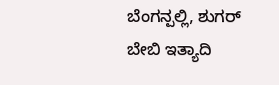ಬೆಂಗನ್ಪಲ್ಲಿ, ಶುಗರ್ ಬೇಬಿ ಇತ್ಯಾದಿ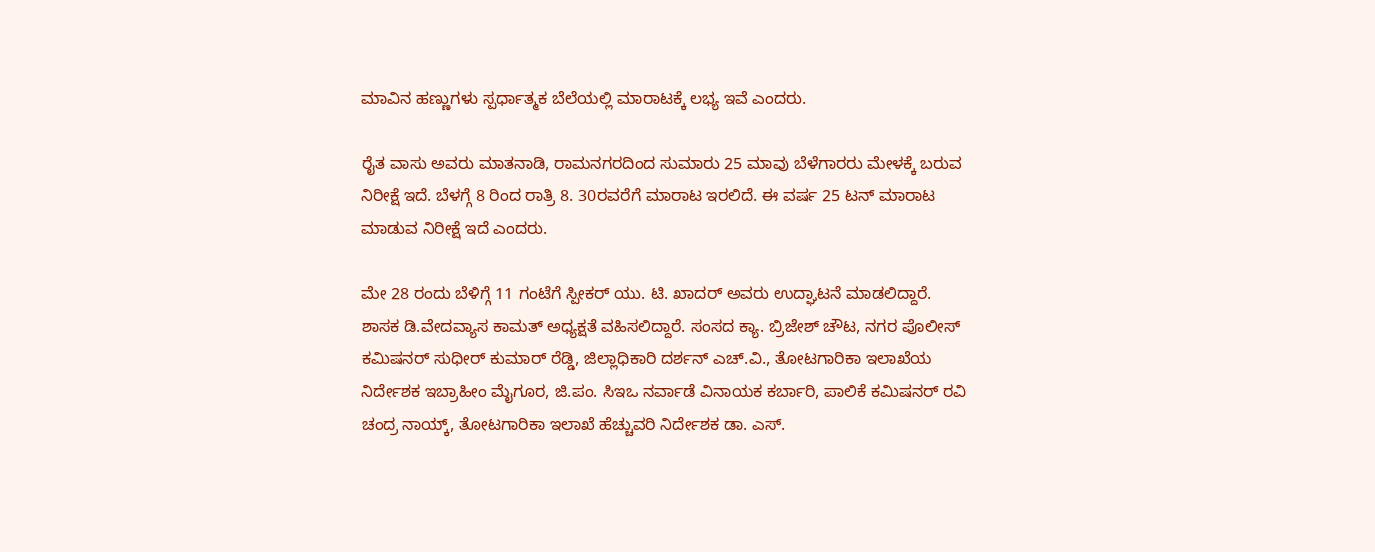ಮಾವಿನ ಹಣ್ಣುಗಳು ಸ್ಪರ್ಧಾತ್ಮಕ ಬೆಲೆಯಲ್ಲಿ ಮಾರಾಟಕ್ಕೆ ಲಭ್ಯ ಇವೆ ಎಂದರು.

ರೈತ ವಾಸು ಅವರು ಮಾತನಾಡಿ, ರಾಮನಗರದಿಂದ ಸುಮಾರು 25 ಮಾವು ಬೆಳೆಗಾರರು ಮೇಳಕ್ಕೆ ಬರುವ ನಿರೀಕ್ಷೆ ಇದೆ. ಬೆಳಗ್ಗೆ 8 ರಿಂದ ರಾತ್ರಿ 8. 30ರವರೆಗೆ ಮಾರಾಟ ಇರಲಿದೆ. ಈ ವರ್ಷ 25 ಟನ್ ಮಾರಾಟ ಮಾಡುವ ನಿರೀಕ್ಷೆ ಇದೆ ಎಂದರು.

ಮೇ 28 ರಂದು ಬೆಳಿಗ್ಗೆ 11 ಗಂಟೆಗೆ ಸ್ಪೀಕರ್ ಯು. ಟಿ. ಖಾದರ್ ಅವರು ಉದ್ಘಾಟನೆ ಮಾಡಲಿದ್ದಾರೆ. ಶಾಸಕ ಡಿ.ವೇದವ್ಯಾಸ ಕಾಮತ್ ಅಧ್ಯಕ್ಷತೆ ವಹಿಸಲಿದ್ದಾರೆ. ಸಂಸದ ಕ್ಯಾ. ಬ್ರಿಜೇಶ್ ಚೌಟ, ನಗರ ಪೊಲೀಸ್ ಕಮಿಷನರ್ ಸುಧೀರ್ ಕುಮಾರ್ ರೆಡ್ಡಿ, ಜಿಲ್ಲಾಧಿಕಾರಿ ದರ್ಶನ್ ಎಚ್.ವಿ., ತೋಟಗಾರಿಕಾ ಇಲಾಖೆಯ ನಿರ್ದೇಶಕ ಇಬ್ರಾಹೀಂ ಮೈಗೂರ, ಜಿ.ಪಂ. ಸಿಇಒ ನರ್ವಾಡೆ ವಿನಾಯಕ ಕರ್ಬಾರಿ, ಪಾಲಿಕೆ ಕಮಿಷನರ್ ರವಿ ಚಂದ್ರ ನಾಯ್ಕ್, ತೋಟಗಾರಿಕಾ ಇಲಾಖೆ ಹೆಚ್ಚುವರಿ ನಿರ್ದೇಶಕ ಡಾ. ಎಸ್.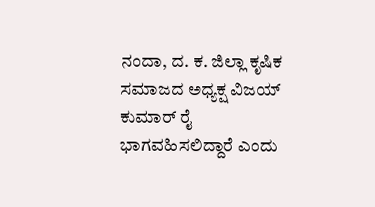ನಂದಾ, ದ. ಕ. ಜಿಲ್ಲಾ ಕೃಷಿಕ ಸಮಾಜದ ಅಧ್ಯಕ್ಷ ವಿಜಯ್ ಕುಮಾರ್ ರೈ ಭಾಗವಹಿಸಲಿದ್ದಾರೆ ಎಂದು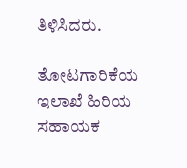ತಿಳಿಸಿದರು.

ತೋಟಗಾರಿಕೆಯ ಇಲಾಖೆ ಹಿರಿಯ ಸಹಾಯಕ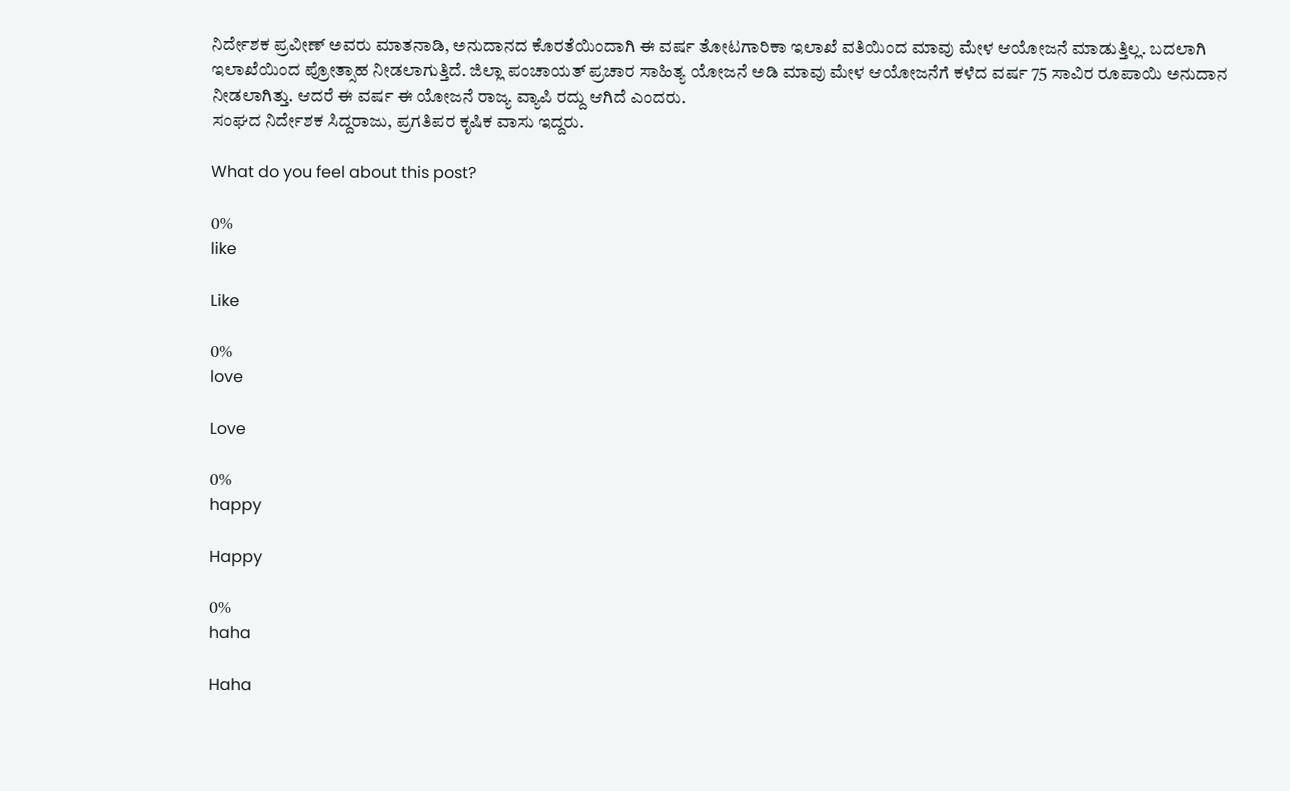ನಿರ್ದೇಶಕ ಪ್ರವೀಣ್ ಅವರು ಮಾತನಾಡಿ, ಅನುದಾನದ ಕೊರತೆಯಿಂದಾಗಿ ಈ ವರ್ಷ ತೋಟಗಾರಿಕಾ ಇಲಾಖೆ ವತಿಯಿಂದ ಮಾವು ಮೇಳ ಆಯೋಜನೆ ಮಾಡುತ್ತಿಲ್ಲ. ಬದಲಾಗಿ ಇಲಾಖೆಯಿಂದ ಪ್ರೋತ್ಸಾಹ ನೀಡಲಾಗುತ್ತಿದೆ. ಜಿಲ್ಲಾ ಪಂಚಾಯತ್ ಪ್ರಚಾರ ಸಾಹಿತ್ಯ ಯೋಜನೆ ಅಡಿ ಮಾವು ಮೇಳ ಆಯೋಜನೆಗೆ ಕಳೆದ ವರ್ಷ 75 ಸಾವಿರ ರೂಪಾಯಿ ಅನುದಾನ ನೀಡಲಾಗಿತ್ತು. ಆದರೆ ಈ ವರ್ಷ ಈ ಯೋಜನೆ ರಾಜ್ಯ ವ್ಯಾಪಿ ರದ್ದು ಆಗಿದೆ ಎಂದರು.
ಸಂಘದ ನಿರ್ದೇಶಕ ಸಿದ್ದರಾಜು, ಪ್ರಗತಿಪರ ಕೃಷಿಕ ವಾಸು ಇದ್ದರು.

What do you feel about this post?

0%
like

Like

0%
love

Love

0%
happy

Happy

0%
haha

Haha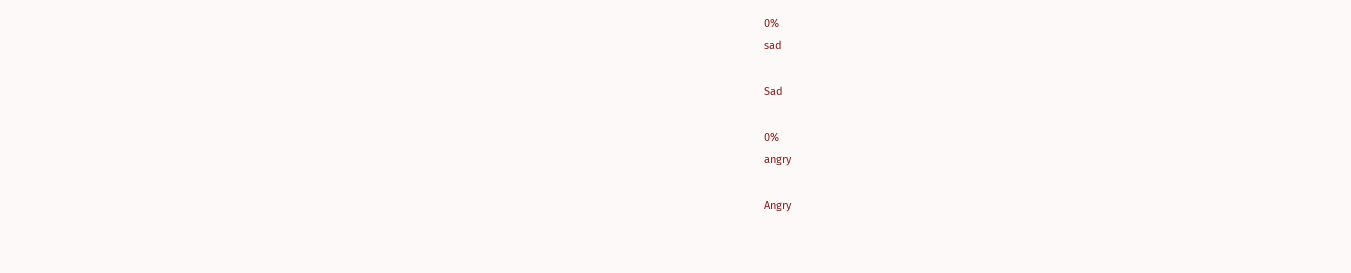0%
sad

Sad

0%
angry

Angry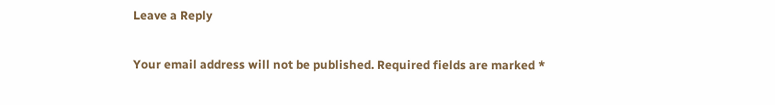Leave a Reply

Your email address will not be published. Required fields are marked *